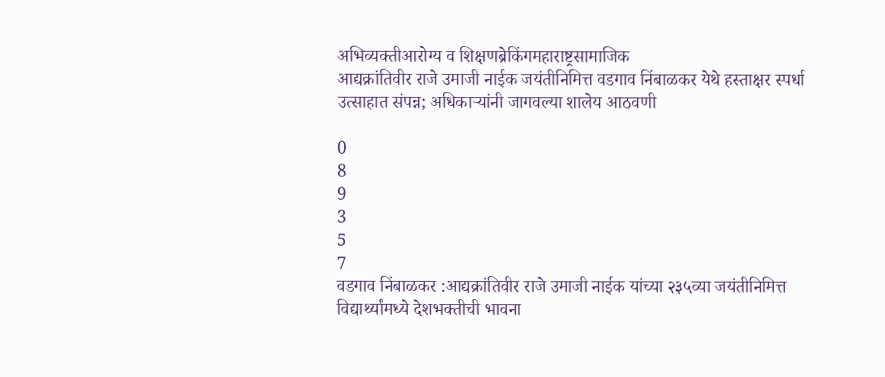अभिव्यक्तीआरोग्य व शिक्षणब्रेकिंगमहाराष्ट्रसामाजिक
आद्यक्रांतिवीर राजे उमाजी नाईक जयंतीनिमित्त वडगाव निंबाळकर येथे हस्ताक्षर स्पर्धा उत्साहात संपन्न; अधिकाऱ्यांनी जागवल्या शालेय आठवणी

0
8
9
3
5
7
वडगाव निंबाळकर :आद्यक्रांतिवीर राजे उमाजी नाईक यांच्या २३५व्या जयंतीनिमित्त विद्यार्थ्यांमध्ये देशभक्तीची भावना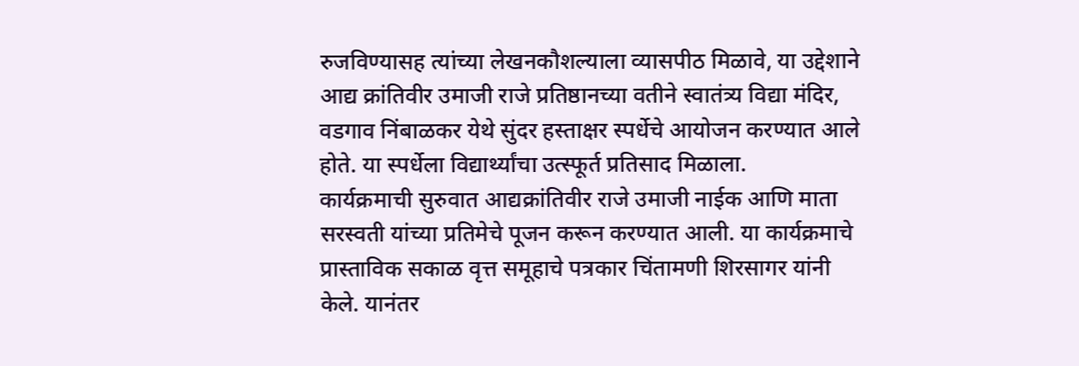रुजविण्यासह त्यांच्या लेखनकौशल्याला व्यासपीठ मिळावे, या उद्देशाने आद्य क्रांतिवीर उमाजी राजे प्रतिष्ठानच्या वतीने स्वातंत्र्य विद्या मंदिर, वडगाव निंबाळकर येथे सुंदर हस्ताक्षर स्पर्धेचे आयोजन करण्यात आले होते. या स्पर्धेला विद्यार्थ्यांचा उत्स्फूर्त प्रतिसाद मिळाला.
कार्यक्रमाची सुरुवात आद्यक्रांतिवीर राजे उमाजी नाईक आणि माता सरस्वती यांच्या प्रतिमेचे पूजन करून करण्यात आली. या कार्यक्रमाचे प्रास्ताविक सकाळ वृत्त समूहाचे पत्रकार चिंतामणी शिरसागर यांनी केले. यानंतर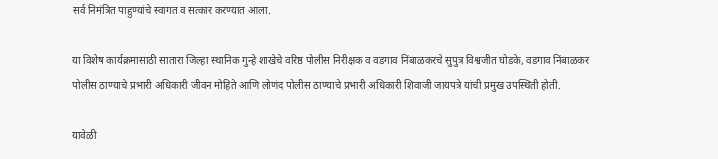सर्व निमंत्रित पाहुण्यांचे स्वागत व सत्कार करण्यात आला.

या विशेष कार्यक्रमासाठी सातारा जिल्हा स्थानिक गुन्हे शाखेचे वरिष्ठ पोलीस निरीक्षक व वडगाव निंबाळकरचे सुपुत्र विश्वजीत घोडके, वडगाव निंबाळकर पोलीस ठाण्याचे प्रभारी अधिकारी जीवन मोहिते आणि लोणंद पोलीस ठाण्याचे प्रभारी अधिकारी शिवाजी जायपत्रे यांची प्रमुख उपस्थिती होती.

यावेळी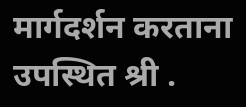मार्गदर्शन करताना उपस्थित श्री .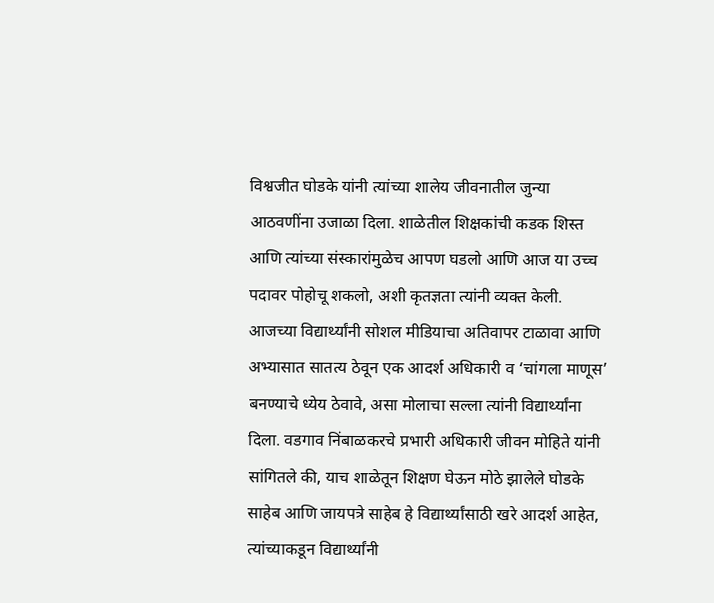विश्वजीत घोडके यांनी त्यांच्या शालेय जीवनातील जुन्या आठवणींना उजाळा दिला. शाळेतील शिक्षकांची कडक शिस्त आणि त्यांच्या संस्कारांमुळेच आपण घडलो आणि आज या उच्च पदावर पोहोचू शकलो, अशी कृतज्ञता त्यांनी व्यक्त केली. आजच्या विद्यार्थ्यांनी सोशल मीडियाचा अतिवापर टाळावा आणि अभ्यासात सातत्य ठेवून एक आदर्श अधिकारी व ‘चांगला माणूस’ बनण्याचे ध्येय ठेवावे, असा मोलाचा सल्ला त्यांनी विद्यार्थ्यांना दिला. वडगाव निंबाळकरचे प्रभारी अधिकारी जीवन मोहिते यांनी सांगितले की, याच शाळेतून शिक्षण घेऊन मोठे झालेले घोडके साहेब आणि जायपत्रे साहेब हे विद्यार्थ्यांसाठी खरे आदर्श आहेत, त्यांच्याकडून विद्यार्थ्यांनी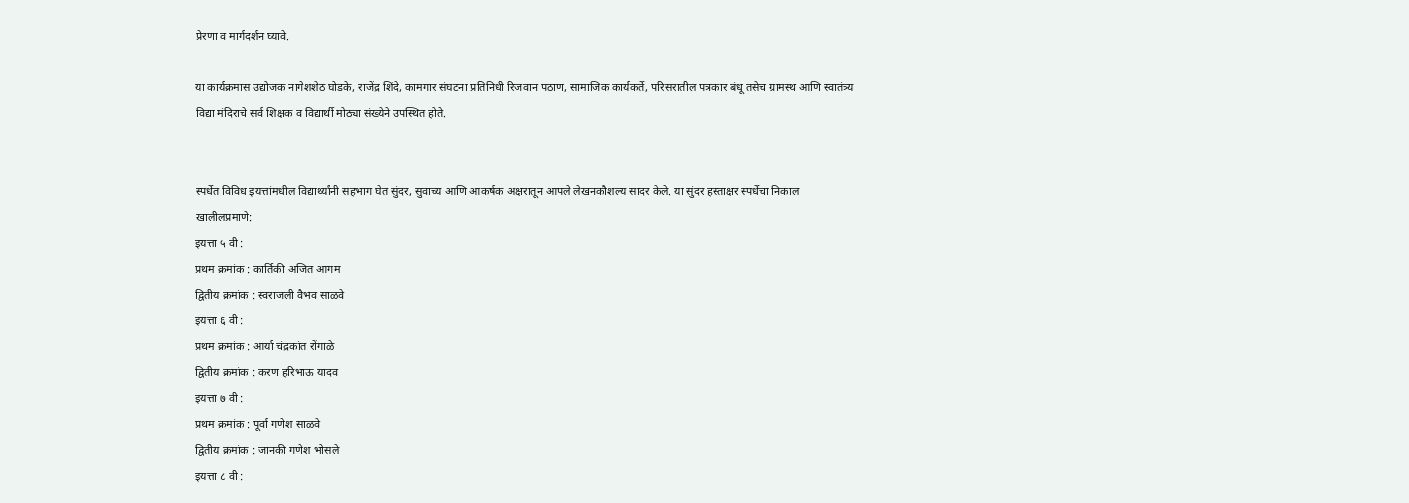प्रेरणा व मार्गदर्शन घ्यावे.

या कार्यक्रमास उद्योजक नागेशशेठ घोडके, राजेंद्र शिंदे, कामगार संघटना प्रतिनिधी रिजवान पठाण, सामाजिक कार्यकर्ते, परिसरातील पत्रकार बंधू तसेच ग्रामस्थ आणि स्वातंत्र्य विद्या मंदिराचे सर्व शिक्षक व विद्यार्थी मोठ्या संख्येने उपस्थित होते.


स्पर्धेत विविध इयत्तांमधील विद्यार्थ्यांनी सहभाग घेत सुंदर, सुवाच्य आणि आकर्षक अक्षरातून आपले लेखनकौशल्य सादर केले. या सुंदर हस्ताक्षर स्पर्धेचा निकाल खालीलप्रमाणे:
इयत्ता ५ वी :
प्रथम क्रमांक : कार्तिकी अजित आगम
द्वितीय क्रमांक : स्वराजली वैभव साळवे
इयत्ता ६ वी :
प्रथम क्रमांक : आर्या चंद्रकांत रोंगाळे
द्वितीय क्रमांक : करण हरिभाऊ यादव
इयत्ता ७ वी :
प्रथम क्रमांक : पूर्वा गणेश साळवे
द्वितीय क्रमांक : जानकी गणेश भोसले
इयत्ता ८ वी :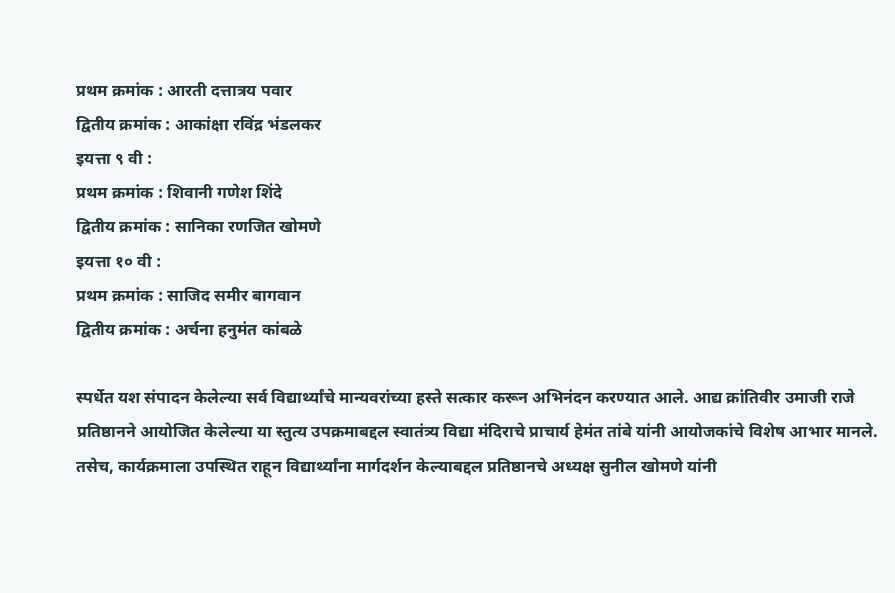प्रथम क्रमांक : आरती दत्तात्रय पवार
द्वितीय क्रमांक : आकांक्षा रविंद्र भंडलकर
इयत्ता ९ वी :
प्रथम क्रमांक : शिवानी गणेश शिंदे
द्वितीय क्रमांक : सानिका रणजित खोमणे
इयत्ता १० वी :
प्रथम क्रमांक : साजिद समीर बागवान
द्वितीय क्रमांक : अर्चना हनुमंत कांबळे

स्पर्धेत यश संपादन केलेल्या सर्व विद्यार्थ्यांचे मान्यवरांच्या हस्ते सत्कार करून अभिनंदन करण्यात आले. आद्य क्रांतिवीर उमाजी राजे प्रतिष्ठानने आयोजित केलेल्या या स्तुत्य उपक्रमाबद्दल स्वातंत्र्य विद्या मंदिराचे प्राचार्य हेमंत तांबे यांनी आयोजकांचे विशेष आभार मानले. तसेच, कार्यक्रमाला उपस्थित राहून विद्यार्थ्यांना मार्गदर्शन केल्याबद्दल प्रतिष्ठानचे अध्यक्ष सुनील खोमणे यांनी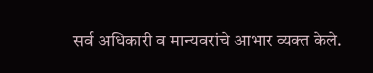सर्व अधिकारी व मान्यवरांचे आभार व्यक्त केले.